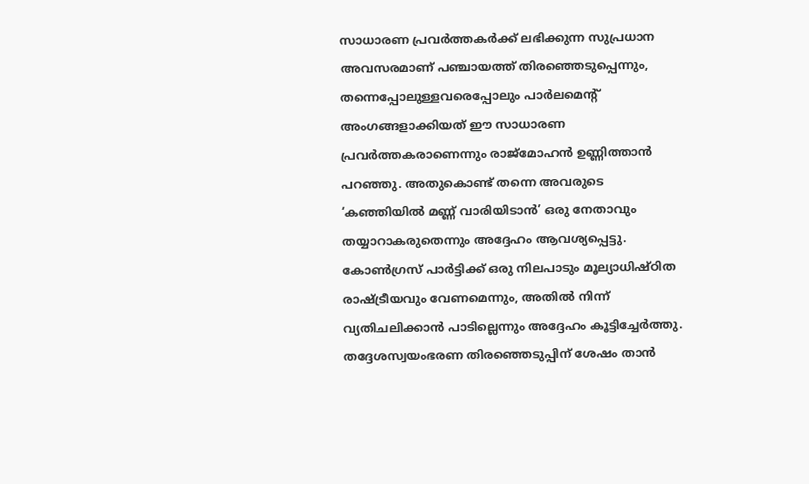സാധാരണ പ്രവർത്തകർക്ക് ലഭിക്കുന്ന സുപ്രധാന അവസരമാണ് പഞ്ചായത്ത് തിരഞ്ഞെടുപ്പെന്നും, തന്നെപ്പോലുള്ളവരെപ്പോലും പാർലമെൻ്റ് അംഗങ്ങളാക്കിയത് ഈ സാധാരണ പ്രവർത്തകരാണെന്നും രാജ്മോഹൻ ഉണ്ണിത്താൻ പറഞ്ഞു. അതുകൊണ്ട് തന്നെ അവരുടെ ‘കഞ്ഞിയിൽ മണ്ണ് വാരിയിടാൻ’ ഒരു നേതാവും തയ്യാറാകരുതെന്നും അദ്ദേഹം ആവശ്യപ്പെട്ടു. കോൺഗ്രസ് പാർട്ടിക്ക് ഒരു നിലപാടും മൂല്യാധിഷ്ഠിത രാഷ്ട്രീയവും വേണമെന്നും, അതിൽ നിന്ന് വ്യതിചലിക്കാൻ പാടില്ലെന്നും അദ്ദേഹം കൂട്ടിച്ചേർത്തു. തദ്ദേശസ്വയംഭരണ തിരഞ്ഞെടുപ്പിന് ശേഷം താൻ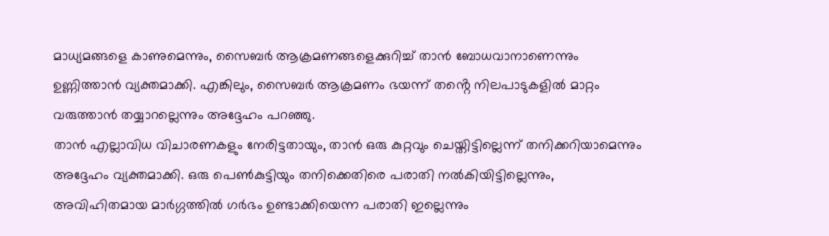മാധ്യമങ്ങളെ കാണുമെന്നും, സൈബർ ആക്രമണങ്ങളെക്കുറിച്ച് താൻ ബോധവാനാണെന്നും ഉണ്ണിത്താൻ വ്യക്തമാക്കി. എങ്കിലും, സൈബർ ആക്രമണം ഭയന്ന് തൻ്റെ നിലപാടുകളിൽ മാറ്റം വരുത്താൻ തയ്യാറല്ലെന്നും അദ്ദേഹം പറഞ്ഞു.
താൻ എല്ലാവിധ വിചാരണകളും നേരിട്ടതായും, താൻ ഒരു കുറ്റവും ചെയ്തിട്ടില്ലെന്ന് തനിക്കറിയാമെന്നും അദ്ദേഹം വ്യക്തമാക്കി. ഒരു പെൺകുട്ടിയും തനിക്കെതിരെ പരാതി നൽകിയിട്ടില്ലെന്നും, അവിഹിതമായ മാർഗ്ഗത്തിൽ ഗർഭം ഉണ്ടാക്കിയെന്ന പരാതി ഇല്ലെന്നും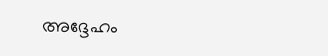അദ്ദേഹം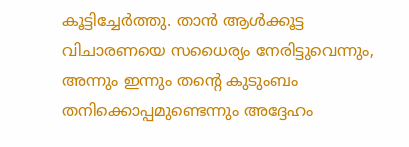കൂട്ടിച്ചേർത്തു. താൻ ആൾക്കൂട്ട വിചാരണയെ സധൈര്യം നേരിട്ടുവെന്നും, അന്നും ഇന്നും തൻ്റെ കുടുംബം തനിക്കൊപ്പമുണ്ടെന്നും അദ്ദേഹം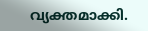വ്യക്തമാക്കി.